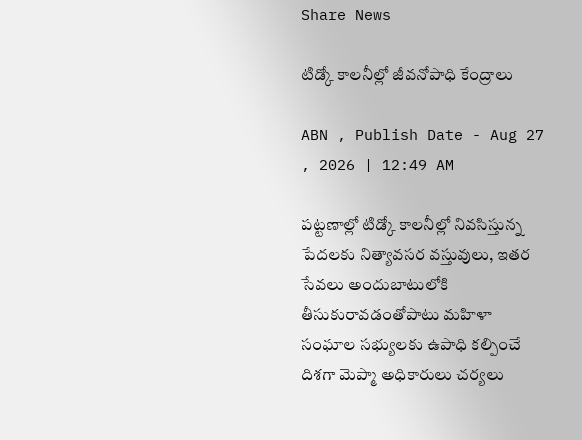Share News

టిడ్కో కాలనీల్లో జీవనోపాధి కేంద్రాలు

ABN , Publish Date - Aug 27 , 2026 | 12:49 AM

పట్టణాల్లో టిడ్కో కాలనీల్లో నివసిస్తున్న పేదలకు నిత్యావసర వస్తువులు, ఇతర సేవలు అందుబాటులోకి తీసుకురావడంతోపాటు మహిళా సంఘాల సభ్యులకు ఉపాధి కల్పించే దిశగా మెప్మా అధికారులు చర్యలు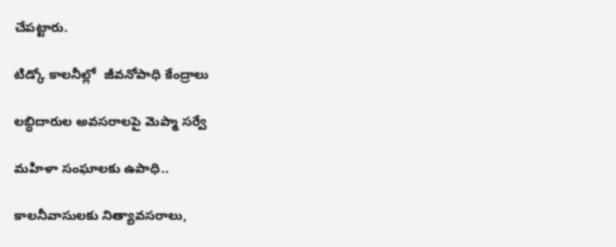చేపట్టారు.

టిడ్కో కాలనీల్లో  జీవనోపాధి కేంద్రాలు

లబ్ధిదారుల అవసరాలపై మెప్మా సర్వే

మహిళా సంఘాలకు ఉపాధి..

కాలనీవాసులకు నిత్యావసరాలు,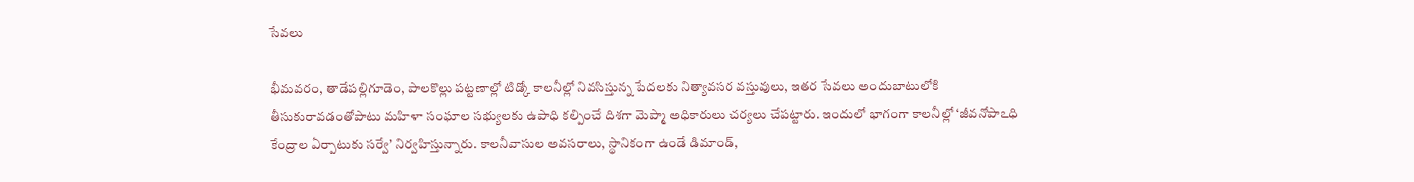సేవలు

భీమవరం, తాడేపల్లిగూడెం, పాలకొల్లు పట్టణాల్లో టిడ్కో కాలనీల్లో నివసిస్తున్న పేదలకు నిత్యావసర వస్తువులు, ఇతర సేవలు అందుబాటులోకి తీసుకురావడంతోపాటు మహిళా సంఘాల సభ్యులకు ఉపాధి కల్పించే దిశగా మెప్మా అధికారులు చర్యలు చేపట్టారు. ఇందులో భాగంగా కాలనీల్లో ‘జీవనోపాఽధి కేంద్రాల ఏర్పాటుకు సర్వే’ నిర్వహిస్తున్నారు. కాలనీవాసుల అవసరాలు, స్థానికంగా ఉండే డిమాండ్‌,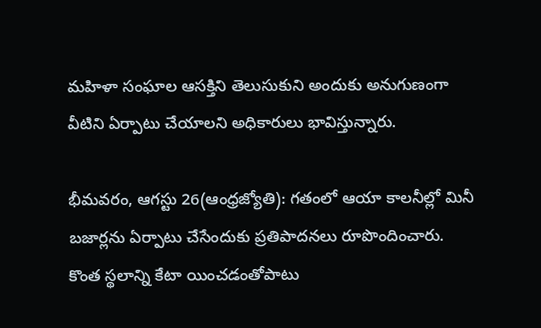మహిళా సంఘాల ఆసక్తిని తెలుసుకుని అందుకు అనుగుణంగా వీటిని ఏర్పాటు చేయాలని అధికారులు భావిస్తున్నారు.

భీమవరం, ఆగస్టు 26(ఆంధ్రజ్యోతి): గతంలో ఆయా కాలనీల్లో మినీ బజార్లను ఏర్పాటు చేసేందుకు ప్రతిపాదనలు రూపొందించారు. కొంత స్థలాన్ని కేటా యించడంతోపాటు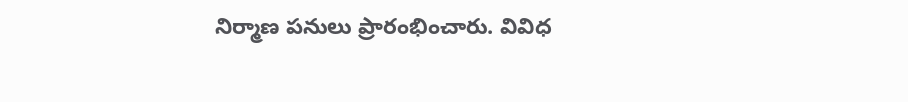నిర్మాణ పనులు ప్రారంభించారు. వివిధ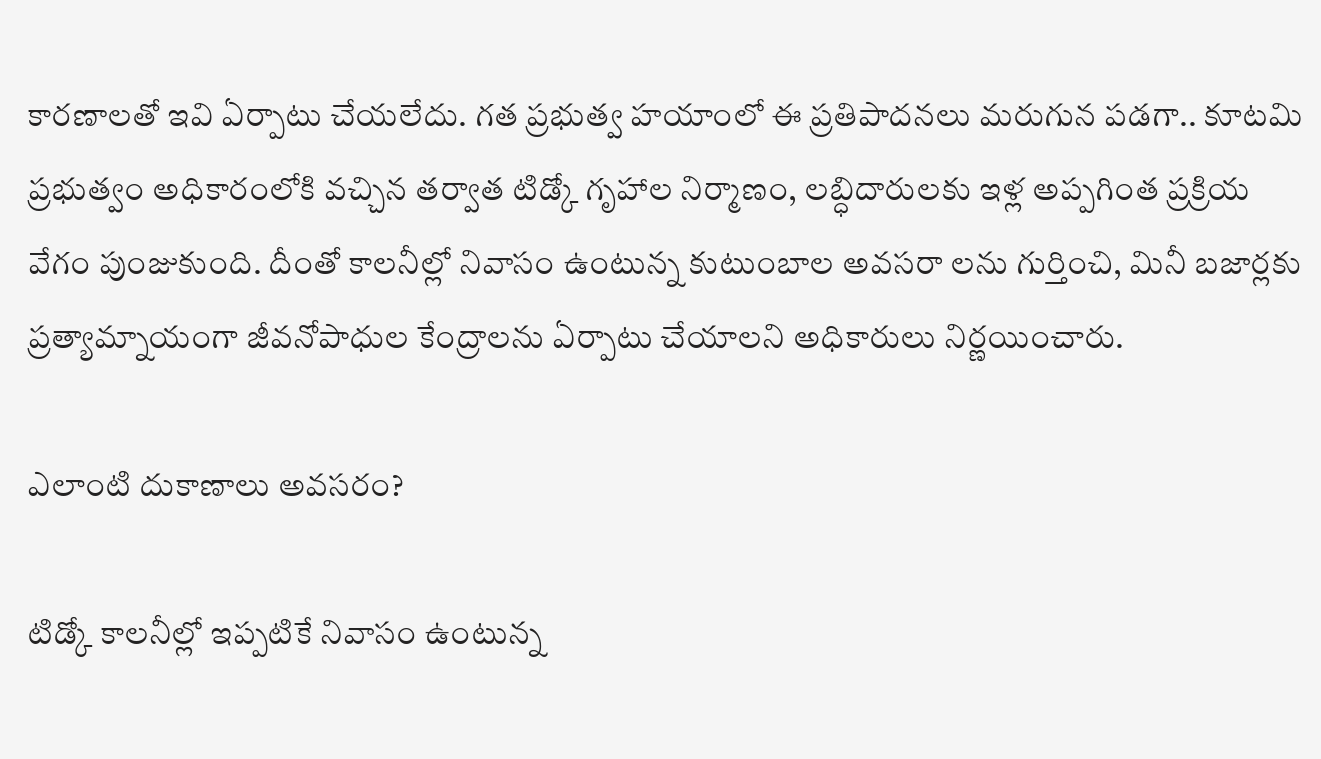కారణాలతో ఇవి ఏర్పాటు చేయలేదు. గత ప్రభుత్వ హయాంలో ఈ ప్రతిపాదనలు మరుగున పడగా.. కూటమి ప్రభుత్వం అధికారంలోకి వచ్చిన తర్వాత టిడ్కో గృహాల నిర్మాణం, లబ్ధిదారులకు ఇళ్ల అప్పగింత ప్రక్రియ వేగం పుంజుకుంది. దీంతో కాలనీల్లో నివాసం ఉంటున్న కుటుంబాల అవసరా లను గుర్తించి, మినీ బజార్లకు ప్రత్యామ్నాయంగా జీవనోపాధుల కేంద్రాలను ఏర్పాటు చేయాలని అధికారులు నిర్ణయించారు.

ఎలాంటి దుకాణాలు అవసరం?

టిడ్కో కాలనీల్లో ఇప్పటికే నివాసం ఉంటున్న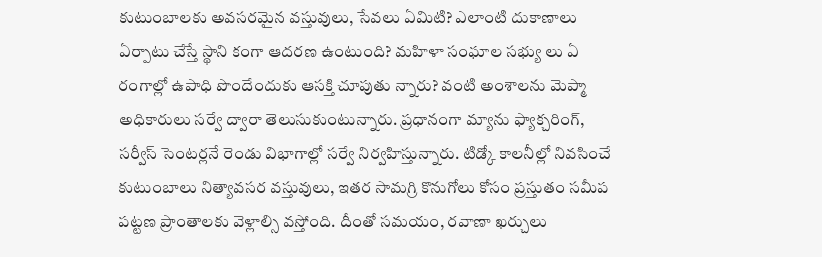కుటుంబాలకు అవసరమైన వస్తువులు, సేవలు ఏమిటి? ఎలాంటి దుకాణాలు ఏర్పాటు చేస్తే స్థాని కంగా ఆదరణ ఉంటుంది? మహిళా సంఘాల సభ్యు లు ఏ రంగాల్లో ఉపాధి పొందేందుకు ఆసక్తి చూపుతు న్నారు? వంటి అంశాలను మెప్మా అధికారులు సర్వే ద్వారా తెలుసుకుంటున్నారు. ప్రధానంగా మ్యాను ఫ్యాక్చరింగ్‌, సర్వీస్‌ సెంటర్లనే రెండు విభాగాల్లో సర్వే నిర్వహిస్తున్నారు. టిడ్కో కాలనీల్లో నివసించే కుటుంబాలు నిత్యావసర వస్తువులు, ఇతర సామగ్రి కొనుగోలు కోసం ప్రస్తుతం సమీప పట్టణ ప్రాంతాలకు వెళ్లాల్సి వస్తోంది. దీంతో సమయం, రవాణా ఖర్చులు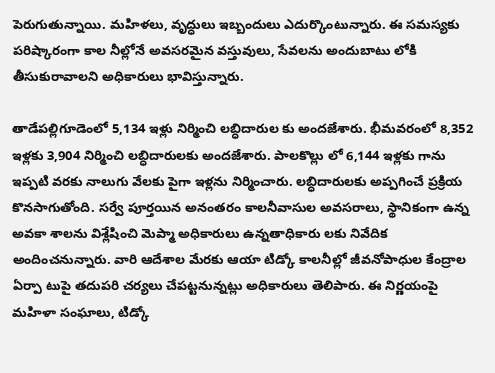పెరుగుతున్నాయి. మహిళలు, వృద్ధులు ఇబ్బందులు ఎదుర్కొంటున్నారు. ఈ సమస్యకు పరిష్కారంగా కాల నీల్లోనే అవసరమైన వస్తువులు, సేవలను అందుబాటు లోకి తీసుకురావాలని అధికారులు భావిస్తున్నారు.

తాడేపల్లిగూడెంలో 5,134 ఇళ్లు నిర్మించి లబ్ధిదారుల కు అందజేశారు. భీమవరంలో 8,352 ఇళ్లకు 3,904 నిర్మించి లబ్ధిదారులకు అందజేశారు. పాలకొల్లు లో 6,144 ఇళ్లకు గాను ఇప్పటి వరకు నాలుగు వేలకు పైగా ఇళ్లను నిర్మించారు. లబ్ధిదారులకు అప్పగించే ప్రక్రియ కొనసాగుతోంది. సర్వే పూర్తయిన అనంతరం కాలనీవాసుల అవసరాలు, స్థానికంగా ఉన్న అవకా శాలను విశ్లేషించి మెప్మా అధికారులు ఉన్నతాధికారు లకు నివేదిక అందించనున్నారు. వారి ఆదేశాల మేరకు ఆయా టిడ్కో కాలనీల్లో జీవనోపాధుల కేంద్రాల ఏర్పా టుపై తదుపరి చర్యలు చేపట్టనున్నట్లు అధికారులు తెలిపారు. ఈ నిర్ణయంపై మహిళా సంఘాలు, టిడ్కో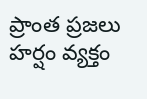ప్రాంత ప్రజలు హర్షం వ్యక్తం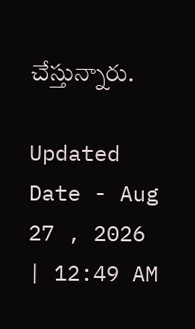చేస్తున్నారు.

Updated Date - Aug 27 , 2026 | 12:49 AM